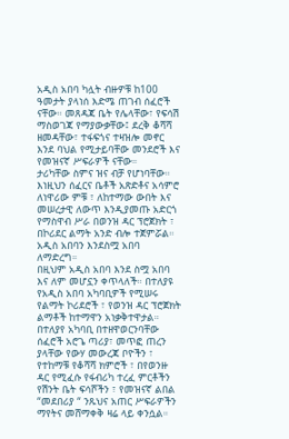አዲስ አበባ ካሏት ብዙዎቹ ከ100 ዓመታት ያላነሰ እድሜ ጠገብ ሰፈሮች ናቸው። መጸዳጃ ቤት የሌላቸው፣ የፍሳሽ ማስወገጃ የማያውቃቸው፤ ደረቅ ቆሻሻ ዘመዳቸው፣ ተፋፍጎና ተዛዝሎ መኖር እንደ ባህል የሚታይባቸው መንደሮች እና የመዝናኛ ሥፍራዎች ናቸው።
ታሪካቸው ስምና ዝና ብቻ የሆነባቸው። እነዚህን ሰፈርና ቤቶች አጽድቶና አሳምሮ ለነዋሪው ምቹ ፣ ለከተማው ውበት እና መሠረታዊ ለውጥ እንዲያመጡ አድርጎ የማስዋብ ሥራ በወንዝ ዳር ፕሮጀክት ፣ በኮሪደር ልማት አንድ ብሎ ተጀምሯል። አዲስ አበባን እንደስሟ አበባ ለማድረግ።
በዚህም አዲስ አበባ እንደ ስሟ አበባ እና ለም መሆኗን ቀጥላለች። በተለያዩ የአዲስ አበባ አካባቢዎች የሚሠሩ የልማት ኮሪደሮች ፣ የወንዝ ዳር ፕሮጀክት ልማቶች ከተማዋን አነቃቅተዋታል። በተለያየ አካባቢ በተዘዋወርንባቸው ሰፈሮች አሮጌ ጣሪያ፣ መጥፎ ጠረን ያላቸው የውሃ መውረጃ ቦዮችን ፣ የተከማቹ የቆሻሻ ክምሮች ፣ በየወንዙ ዳር የሚፈሱ የፋብሪካ ተረፈ ምርቶችን የሽንት ቤት ፍሳሾችን ፣ የመዝናኛ ልበል “መደበሪያ “ ንጹህና አጠር ሥፍራዎችን ማየትና መሸማቀቅ ዛሬ ላይ ቀንሷል።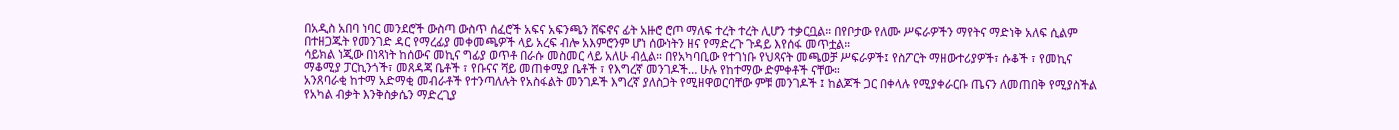በአዲስ አበባ ነባር መንደሮች ውስጣ ውስጥ ሰፈሮች አፍና አፍንጫን ሸፍኖና ፊት አዙሮ ሮጦ ማለፍ ተረት ተረት ሊሆን ተቃርቧል። በየቦታው የለሙ ሥፍራዎችን ማየትና ማድነቅ አለፍ ሲልም በተዘጋጁት የመንገድ ዳር የማረፊያ መቀመጫዎች ላይ አረፍ ብሎ አእምሮንም ሆነ ሰውነትን ዘና የማድረጉ ጉዳይ እየሰፋ መጥቷል።
ሳይክል ነጂው በነጻነት ከሰውና መኪና ግፊያ ወጥቶ በራሱ መስመር ላይ አለሁ ብሏል። በየአካባቢው የተገነቡ የህጻናት መጫወቻ ሥፍራዎች፤ የስፖርት ማዘውተሪያዎች፣ ሱቆች ፣ የመኪና ማቆሚያ ፓርኪንጎች፣ መጸዳጃ ቤቶች ፣ የቡናና ሻይ መጠቀሚያ ቤቶች ፣ የእግረኛ መንገዶች… ሁሉ የከተማው ድምቀቶች ናቸው።
አንጸባራቂ ከተማ አድማቂ መብራቶች የተንጣለሉት የአስፋልት መንገዶች እግረኛ ያለስጋት የሚዘዋወርባቸው ምቹ መንገዶች ፤ ከልጆች ጋር በቀላሉ የሚያቀራርቡ ጤናን ለመጠበቅ የሚያስችል የአካል ብቃት እንቅስቃሴን ማድረጊያ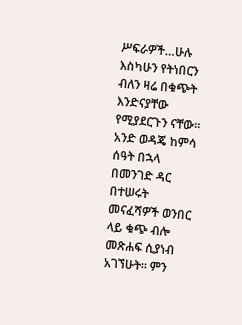ሥፍራዎች…ሁሉ እስካሁን የትነበርን ብለን ዛሬ በቁጭት እንድናያቸው የሚያደርጉን ናቸው።
አንድ ወዳጄ ከምሳ ሰዓት በኋላ በመንገድ ዳር በተሠሩት መናፈሻዎች ወንበር ላይ ቁጭ ብሎ መጽሐፍ ሲያነብ አገኘሁት። ምን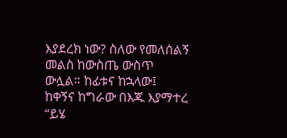እያደረክ ነው? ስለው የመለሰልኝ መልስ ከውስጤ ውስጥ ውሏል። ከፊቱና ከኋላው፤ ከቀኝና ከግራው በእጁ እያማተረ “ይሄ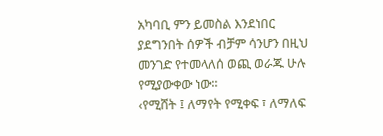አካባቢ ምን ይመስል እንደነበር ያደግንበት ሰዎች ብቻም ሳንሆን በዚህ መንገድ የተመላለሰ ወጪ ወራጁ ሁሉ የሚያውቀው ነው።
‹የሚሸት ፤ ለማየት የሚቀፍ ፣ ለማለፍ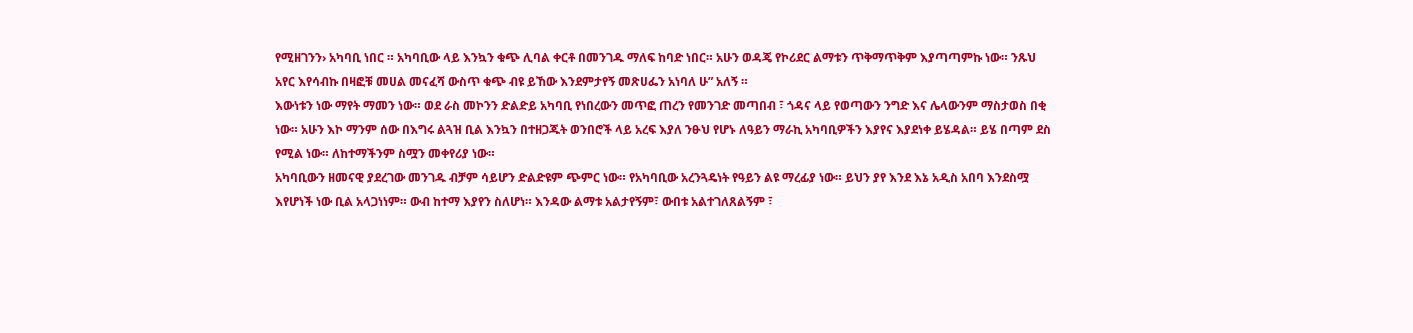የሚዘገንን› አካባቢ ነበር ። አካባቢው ላይ እንኳን ቁጭ ሊባል ቀርቶ በመንገዱ ማለፍ ከባድ ነበር። አሁን ወዳጄ የኮሪደር ልማቱን ጥቅማጥቅም እያጣጣምኩ ነው። ንጹህ አየር እየሳብኩ በዛፎቹ መሀል መናፈሻ ውስጥ ቁጭ ብዩ ይኸው እንደምታየኝ መጽሀፌን አነባለ ሁ” አለኝ ።
እውነቱን ነው ማየት ማመን ነው። ወደ ራስ መኮንን ድልድይ አካባቢ የነበረውን መጥፎ ጠረን የመንገድ መጣበብ ፣ ጎዳና ላይ የወጣውን ንግድ እና ሌላውንም ማስታወስ በቂ ነው። አሁን እኮ ማንም ሰው በእግሩ ልጓዝ ቢል እንኳን በተዘጋጁት ወንበሮች ላይ አረፍ እያለ ንፁህ የሆኑ ለዓይን ማራኪ አካባቢዎችን እያየና እያደነቀ ይሄዳል። ይሄ በጣም ደስ የሚል ነው። ለከተማችንም ስሟን መቀየሪያ ነው።
አካባቢውን ዘመናዊ ያደረገው መንገዱ ብቻም ሳይሆን ድልድዩም ጭምር ነው። የአካባቢው አረንጓዴነት የዓይን ልዩ ማረፊያ ነው። ይህን ያየ እንደ እኔ አዲስ አበባ እንደስሟ እየሆነች ነው ቢል አላጋነነም። ውብ ከተማ እያየን ስለሆነ። እንዳው ልማቱ አልታየኝም፣ ውበቱ አልተገለጸልኝም ፣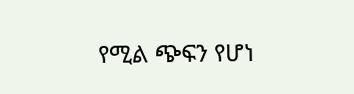የሚል ጭፍን የሆነ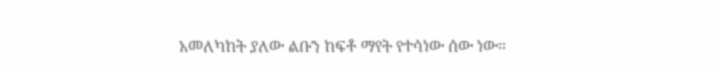አመለካከት ያለው ልቡን ከፍቶ ማየት የተሳነው ሰው ነው።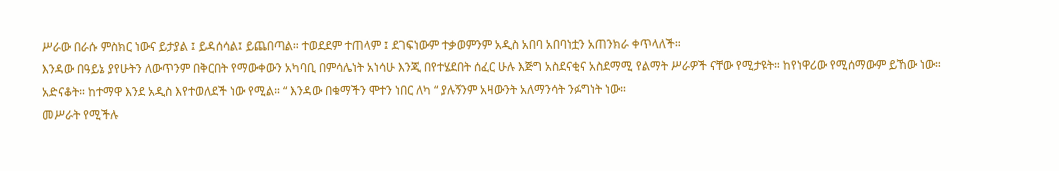ሥራው በራሱ ምስክር ነውና ይታያል ፤ ይዳሰሳል፤ ይጨበጣል። ተወደደም ተጠላም ፤ ደገፍነውም ተቃወምንም አዲስ አበባ አበባነቷን አጠንክራ ቀጥላለች።
እንዳው በዓይኔ ያየሁትን ለውጥንም በቅርበት የማውቀውን አካባቢ በምሳሌነት አነሳሁ እንጂ በየተሄደበት ሰፈር ሁሉ እጅግ አስደናቂና አስደማሚ የልማት ሥራዎች ናቸው የሚታዩት። ከየነዋሪው የሚሰማውም ይኸው ነው። አድናቆት። ከተማዋ እንደ አዲስ እየተወለደች ነው የሚል። “ እንዳው በቁማችን ሞተን ነበር ለካ “ ያሉኝንም አዛውንት አለማንሳት ንፉግነት ነው።
መሥራት የሚችሉ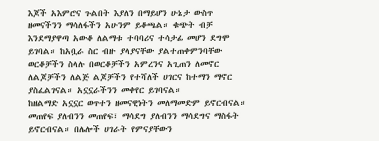እጆች አእምሮና ጉልበት እያለን በማይሆን ሁኔታ ውስጥ ዘመናችንን ማሳለፋችን አሁንም ይቆጫል። ቁጭት ብቻ እንደማያዋጣ አውቆ ለልማቱ ተባባሪና ተሳታፊ መሆን ደግሞ ይገባል። ከአቧራ ስር ብዙ ያላያናቸው ያልተጠቀምንባቸው ወርቆቻችን ስላሉ በወርቆቻችን አምረንና አጊጠን ለመኖር ለልጆቻችን ለልጅ ልጆቻችን የተሻለች ሀገርና ከተማን ማኖር ያስፈልገናል። አኗኗራችንን መቀየር ይገባናል።
ከዘልማድ አኗኗር ወጥተን ዘመናዊነትን መለማመድም ይኖርብናል። መጠየፍ ያለብንን መጠየፍ፣ ማሳደግ ያለብንን ማሳደግና ማስፋት ይኖርብናል። በሌሎች ሀገራት የምናያቸውን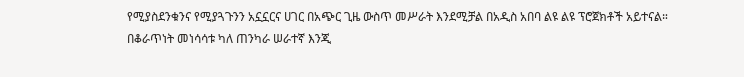የሚያስደንቁንና የሚያጓጉንን አኗኗርና ሀገር በአጭር ጊዜ ውስጥ መሥራት እንደሚቻል በአዲስ አበባ ልዩ ልዩ ፕሮጀክቶች አይተናል።
በቆራጥነት መነሳሳቱ ካለ ጠንካራ ሠራተኛ እንጂ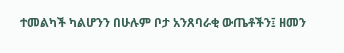ተመልካች ካልሆንን በሁሉም ቦታ አንጸባራቂ ውጤቶችን፤ ዘመን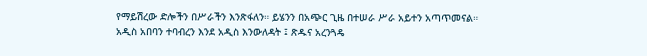የማይሽረው ድሎችን በሥራችን እንጽፋለን። ይሄንን በአጭር ጊዜ በተሠራ ሥራ አይተን አጣጥመናል። አዲስ አበባን ተባብረን እንደ አዲስ እንውለዳት ፤ ጽዱና አረንጓዴ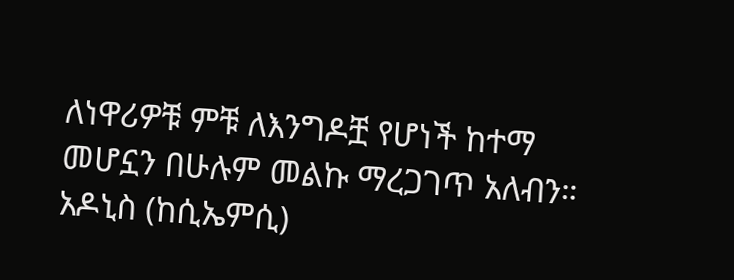ለነዋሪዎቹ ምቹ ለእንግዶቿ የሆነች ከተማ መሆኗን በሁሉም መልኩ ማረጋገጥ አለብን።
አዶኒስ (ከሲኤምሲ)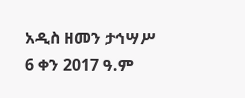አዲስ ዘመን ታኅሣሥ 6 ቀን 2017 ዓ.ም